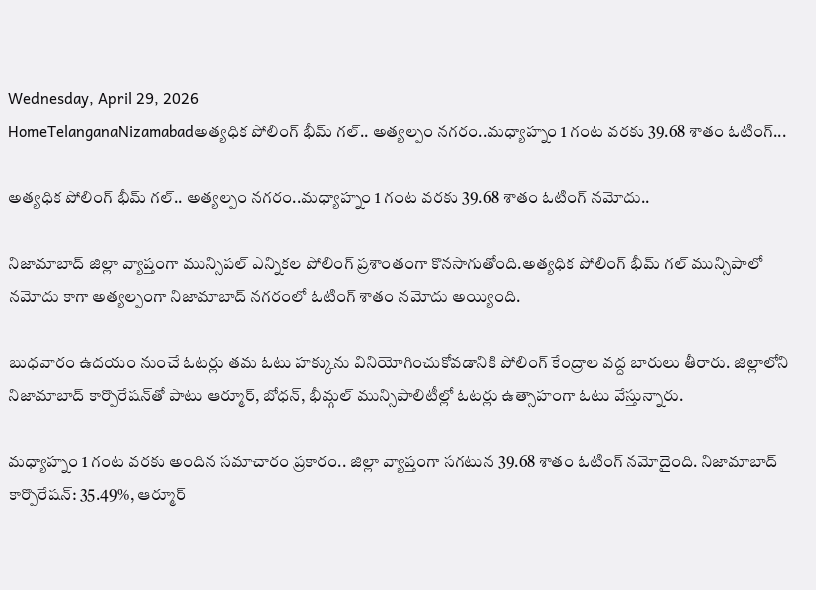Wednesday, April 29, 2026
HomeTelanganaNizamabadఅత్యధిక పోలింగ్ భీమ్ గల్.. అత్యల్పం నగరం..మధ్యాహ్నం 1 గంట వరకు 39.68 శాతం ఓటింగ్...

అత్యధిక పోలింగ్ భీమ్ గల్.. అత్యల్పం నగరం..మధ్యాహ్నం 1 గంట వరకు 39.68 శాతం ఓటింగ్ నమోదు..

నిజామాబాద్ జిల్లా వ్యాప్తంగా మున్సిపల్ ఎన్నికల పోలింగ్ ప్రశాంతంగా కొనసాగుతోంది.అత్యధిక పోలింగ్ భీమ్ గల్ మున్సిపాలో నమోదు కాగా అత్యల్పంగా నిజామాబాద్ నగరంలో ఓటింగ్ శాతం నమోదు అయ్యింది.

బుధవారం ఉదయం నుంచే ఓటర్లు తమ ఓటు హక్కును వినియోగించుకోవడానికి పోలింగ్ కేంద్రాల వద్ద బారులు తీరారు. జిల్లాలోని నిజామాబాద్ కార్పొరేషన్‌తో పాటు ఆర్మూర్, బోధన్, భీమ్గల్ మున్సిపాలిటీల్లో ఓటర్లు ఉత్సాహంగా ఓటు వేస్తున్నారు.

మధ్యాహ్నం 1 గంట వరకు అందిన సమాచారం ప్రకారం.. జిల్లా వ్యాప్తంగా సగటున 39.68 శాతం ఓటింగ్ నమోదైంది. నిజామాబాద్ కార్పొరేషన్: 35.49%, ఆర్మూర్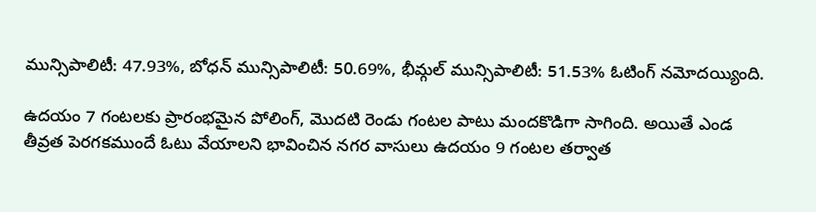మున్సిపాలిటీ: 47.93%, బోధన్ మున్సిపాలిటీ: 50.69%, భీమ్గల్ మున్సిపాలిటీ: 51.53% ఓటింగ్ నమోదయ్యింది.

ఉదయం 7 గంటలకు ప్రారంభమైన పోలింగ్, మొదటి రెండు గంటల పాటు మందకొడిగా సాగింది. అయితే ఎండ తీవ్రత పెరగకముందే ఓటు వేయాలని భావించిన నగర వాసులు ఉదయం 9 గంటల తర్వాత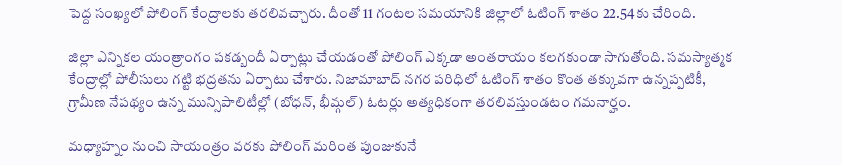పెద్ద సంఖ్యలో పోలింగ్ కేంద్రాలకు తరలివచ్చారు. దీంతో 11 గంటల సమయానికి జిల్లాలో ఓటింగ్ శాతం 22.54కు చేరింది.

జిల్లా ఎన్నికల యంత్రాంగం పకడ్బందీ ఏర్పాట్లు చేయడంతో పోలింగ్ ఎక్కడా అంతరాయం కలగకుండా సాగుతోంది. సమస్యాత్మక కేంద్రాల్లో పోలీసులు గట్టి భద్రతను ఏర్పాటు చేశారు. నిజామాబాద్ నగర పరిధిలో ఓటింగ్ శాతం కొంత తక్కువగా ఉన్నప్పటికీ, గ్రామీణ నేపథ్యం ఉన్న మున్సిపాలిటీల్లో (బోధన్, భీమ్గల్) ఓటర్లు అత్యధికంగా తరలివస్తుండటం గమనార్హం.

మధ్యాహ్నం నుంచి సాయంత్రం వరకు పోలింగ్ మరింత పుంజుకునే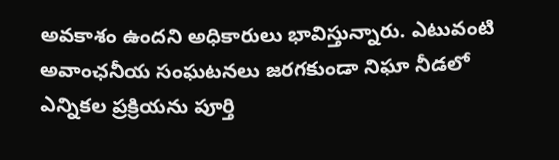అవకాశం ఉందని అధికారులు భావిస్తున్నారు. ఎటువంటి అవాంఛనీయ సంఘటనలు జరగకుండా నిఘా నీడలో ఎన్నికల ప్రక్రియను పూర్తి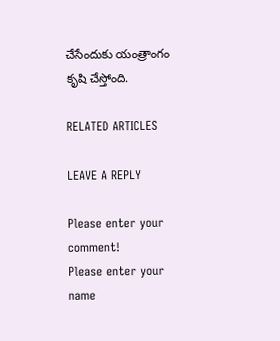చేసేందుకు యంత్రాంగం కృషి చేస్తోంది.

RELATED ARTICLES

LEAVE A REPLY

Please enter your comment!
Please enter your name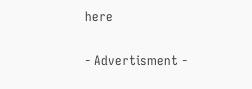here

- Advertisment -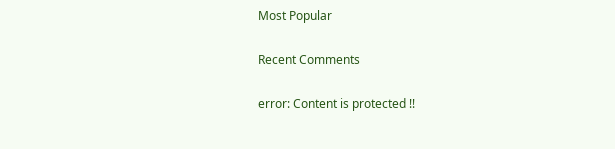Most Popular

Recent Comments

error: Content is protected !!